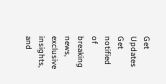Get Updates
Get notified of breaking news, exclusive insights, and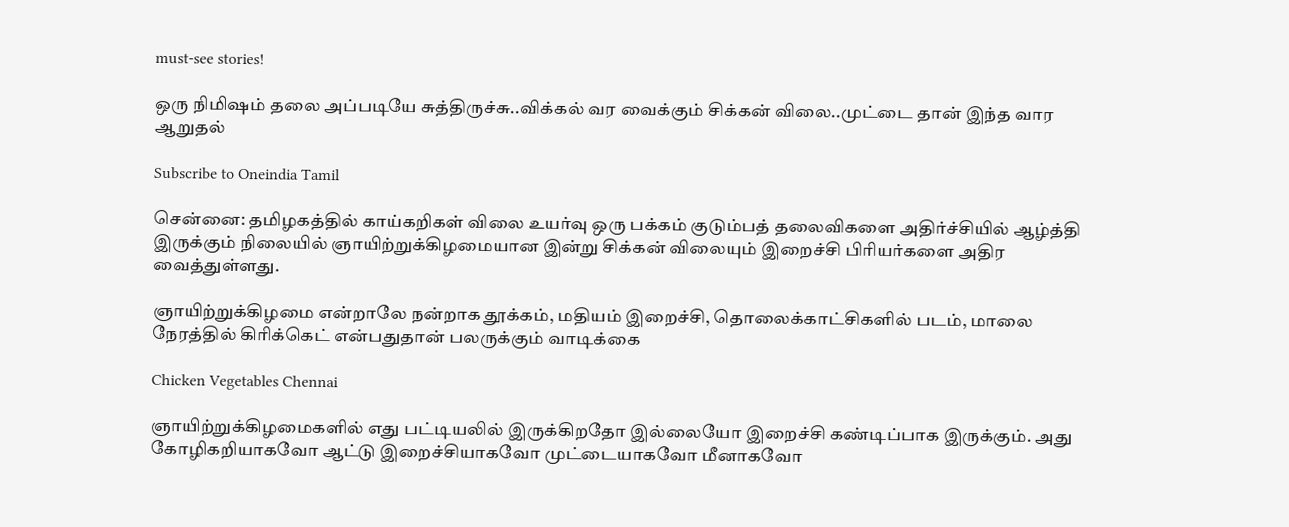must-see stories!

ஒரு நிமிஷம் தலை அப்படியே சுத்திருச்சு..விக்கல் வர வைக்கும் சிக்கன் விலை..முட்டை தான் இந்த வார ஆறுதல்

Subscribe to Oneindia Tamil

சென்னை: தமிழகத்தில் காய்கறிகள் விலை உயர்வு ஒரு பக்கம் குடும்பத் தலைவிகளை அதிர்ச்சியில் ஆழ்த்தி இருக்கும் நிலையில் ஞாயிற்றுக்கிழமையான இன்று சிக்கன் விலையும் இறைச்சி பிரியர்களை அதிர வைத்துள்ளது.

ஞாயிற்றுக்கிழமை என்றாலே நன்றாக தூக்கம், மதியம் இறைச்சி, தொலைக்காட்சிகளில் படம், மாலை நேரத்தில் கிரிக்கெட் என்பதுதான் பலருக்கும் வாடிக்கை

Chicken Vegetables Chennai

ஞாயிற்றுக்கிழமைகளில் எது பட்டியலில் இருக்கிறதோ இல்லையோ இறைச்சி கண்டிப்பாக இருக்கும். அது கோழிகறியாகவோ ஆட்டு இறைச்சியாகவோ முட்டையாகவோ மீனாகவோ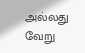அல்லது வேறு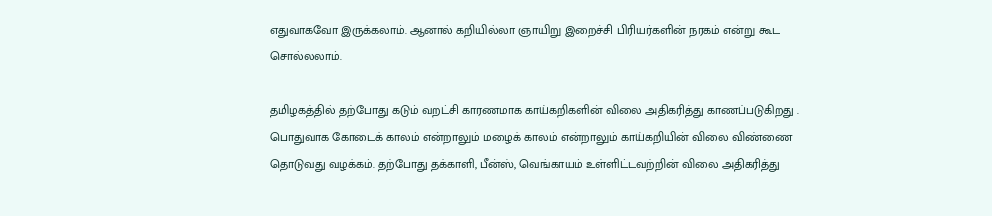எதுவாகவோ இருக்கலாம். ஆனால் கறியில்லா ஞாயிறு இறைச்சி பிரியர்களின் நரகம் என்று கூட சொல்லலாம்.

தமிழகத்தில் தற்போது கடும் வறட்சி காரணமாக காய்கறிகளின் விலை அதிகரித்து காணப்படுகிறது . பொதுவாக கோடைக் காலம் என்றாலும் மழைக் காலம் என்றாலும் காய்கறியின் விலை விண்ணை தொடுவது வழக்கம். தற்போது தக்காளி, பீன்ஸ், வெங்காயம் உள்ளிட்டவற்றின் விலை அதிகரித்து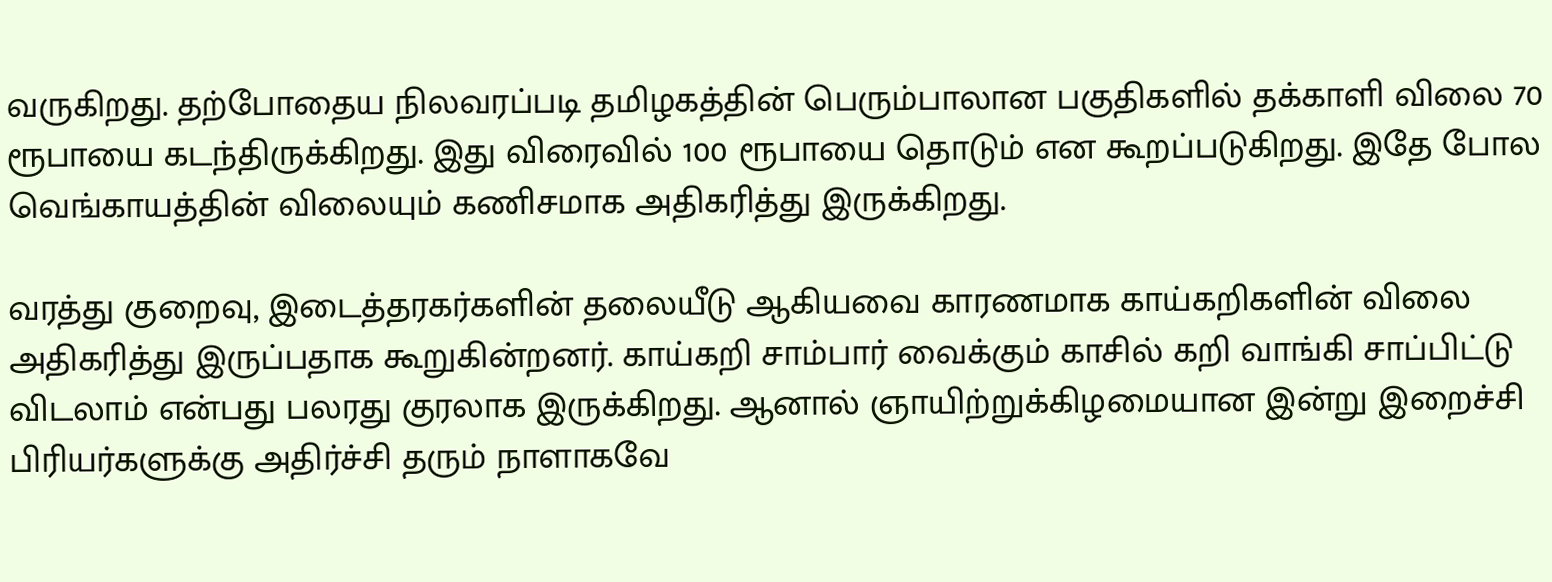வருகிறது. தற்போதைய நிலவரப்படி தமிழகத்தின் பெரும்பாலான பகுதிகளில் தக்காளி விலை 70 ரூபாயை கடந்திருக்கிறது. இது விரைவில் 100 ரூபாயை தொடும் என கூறப்படுகிறது. இதே போல வெங்காயத்தின் விலையும் கணிசமாக அதிகரித்து இருக்கிறது.

வரத்து குறைவு, இடைத்தரகர்களின் தலையீடு ஆகியவை காரணமாக காய்கறிகளின் விலை அதிகரித்து இருப்பதாக கூறுகின்றனர். காய்கறி சாம்பார் வைக்கும் காசில் கறி வாங்கி சாப்பிட்டு விடலாம் என்பது பலரது குரலாக இருக்கிறது. ஆனால் ஞாயிற்றுக்கிழமையான இன்று இறைச்சி பிரியர்களுக்கு அதிர்ச்சி தரும் நாளாகவே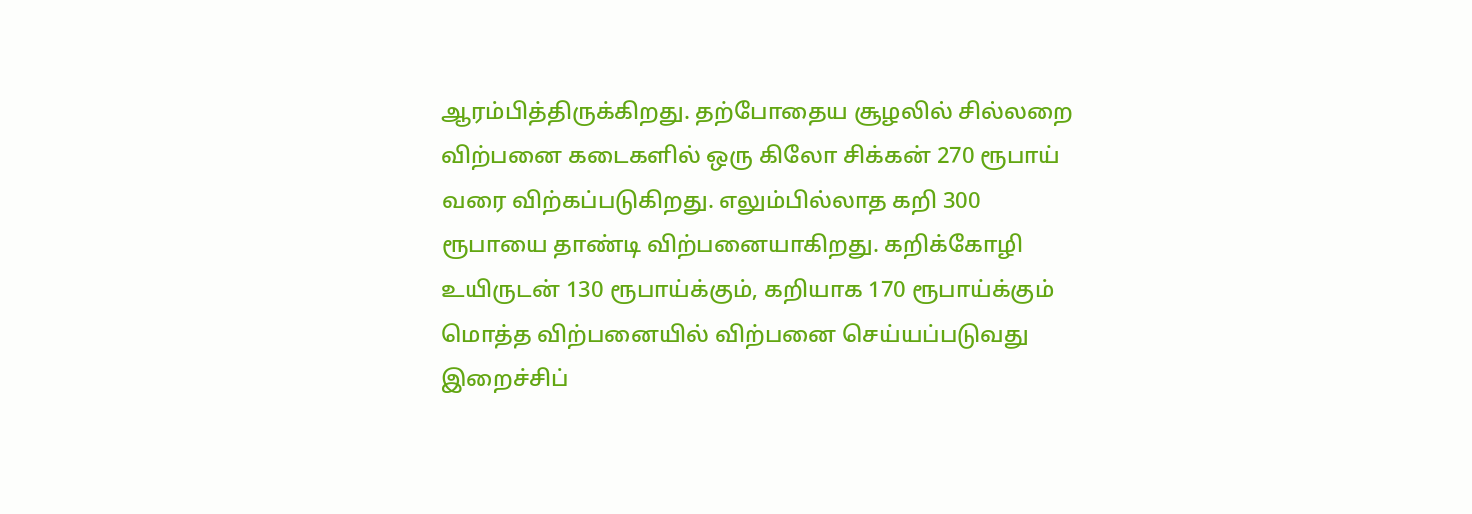ஆரம்பித்திருக்கிறது. தற்போதைய சூழலில் சில்லறை விற்பனை கடைகளில் ஒரு கிலோ சிக்கன் 270 ரூபாய் வரை விற்கப்படுகிறது. எலும்பில்லாத கறி 300 ரூபாயை தாண்டி விற்பனையாகிறது. கறிக்கோழி உயிருடன் 130 ரூபாய்க்கும், கறியாக 170 ரூபாய்க்கும் மொத்த விற்பனையில் விற்பனை செய்யப்படுவது இறைச்சிப்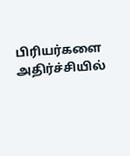பிரியர்களை அதிர்ச்சியில்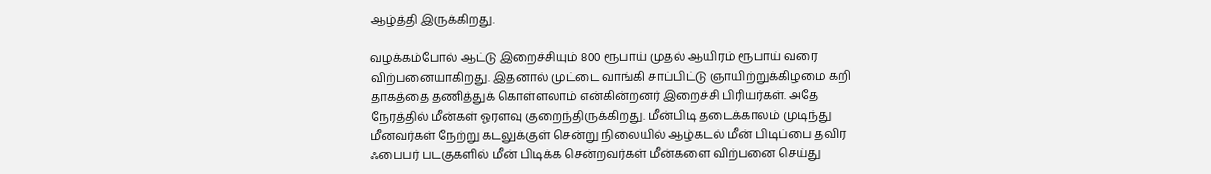ஆழ்த்தி இருக்கிறது.

வழக்கம்போல் ஆட்டு இறைச்சியும் 800 ரூபாய் முதல் ஆயிரம் ரூபாய் வரை விற்பனையாகிறது. இதனால் முட்டை வாங்கி சாப்பிட்டு ஞாயிற்றுக்கிழமை கறி தாகத்தை தணித்துக் கொள்ளலாம் என்கின்றனர் இறைச்சி பிரியர்கள். அதே நேரத்தில் மீன்கள் ஓரளவு குறைந்திருக்கிறது. மீன்பிடி தடைக்காலம் முடிந்து மீனவர்கள் நேற்று கடலுக்குள் சென்று நிலையில் ஆழ்கடல் மீன் பிடிப்பை தவிர ஃபைபர் படகுகளில் மீன் பிடிக்க சென்றவர்கள் மீன்களை விற்பனை செய்து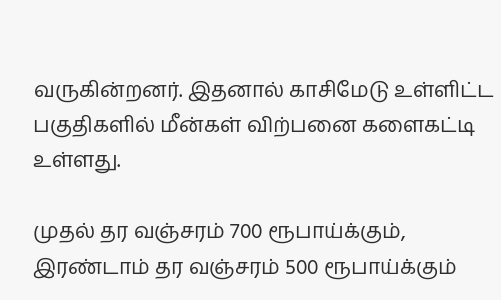வருகின்றனர். இதனால் காசிமேடு உள்ளிட்ட பகுதிகளில் மீன்கள் விற்பனை களைகட்டி உள்ளது.

முதல் தர வஞ்சரம் 700 ரூபாய்க்கும், இரண்டாம் தர வஞ்சரம் 500 ரூபாய்க்கும்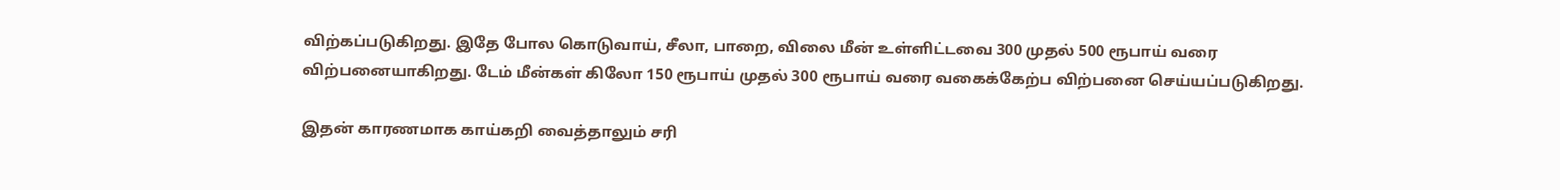விற்கப்படுகிறது. இதே போல கொடுவாய், சீலா, பாறை, விலை மீன் உள்ளிட்டவை 300 முதல் 500 ரூபாய் வரை விற்பனையாகிறது. டேம் மீன்கள் கிலோ 150 ரூபாய் முதல் 300 ரூபாய் வரை வகைக்கேற்ப விற்பனை செய்யப்படுகிறது.

இதன் காரணமாக காய்கறி வைத்தாலும் சரி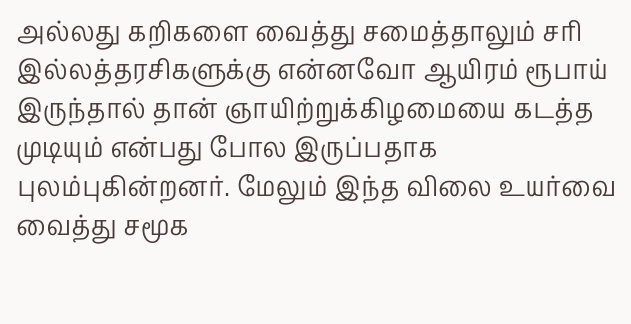அல்லது கறிகளை வைத்து சமைத்தாலும் சரி இல்லத்தரசிகளுக்கு என்னவோ ஆயிரம் ரூபாய் இருந்தால் தான் ஞாயிற்றுக்கிழமையை கடத்த முடியும் என்பது போல இருப்பதாக புலம்புகின்றனர். மேலும் இந்த விலை உயர்வை வைத்து சமூக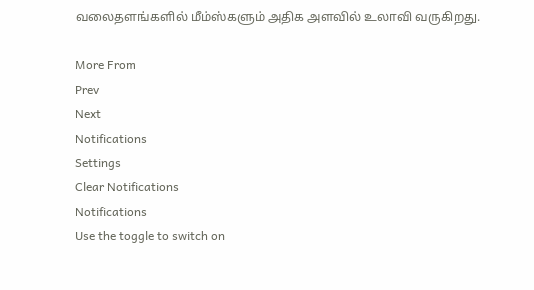வலைதளங்களில் மீம்ஸ்களும் அதிக அளவில் உலாவி வருகிறது.

More From
Prev
Next
Notifications
Settings
Clear Notifications
Notifications
Use the toggle to switch on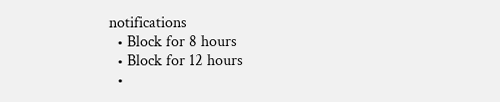notifications
  • Block for 8 hours
  • Block for 12 hours
  •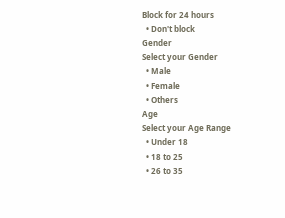Block for 24 hours
  • Don't block
Gender
Select your Gender
  • Male
  • Female
  • Others
Age
Select your Age Range
  • Under 18
  • 18 to 25
  • 26 to 35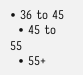• 36 to 45
  • 45 to 55
  • 55+